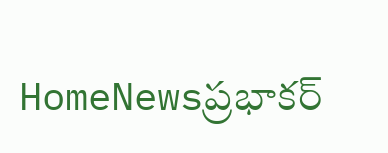HomeNewsప్రభాకర్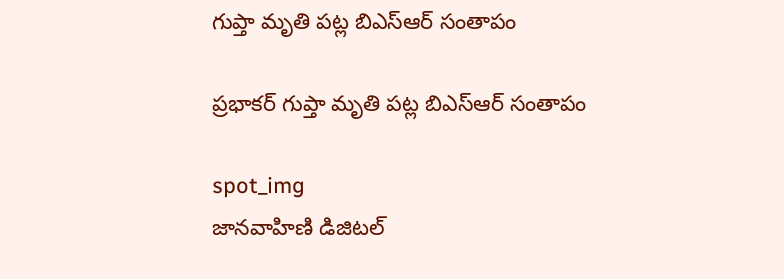గుప్తా మృతి పట్ల బిఎస్ఆర్ సంతాపం

ప్రభాకర్ గుప్తా మృతి పట్ల బిఎస్ఆర్ సంతాపం

spot_img
జానవాహిణి డిజిటల్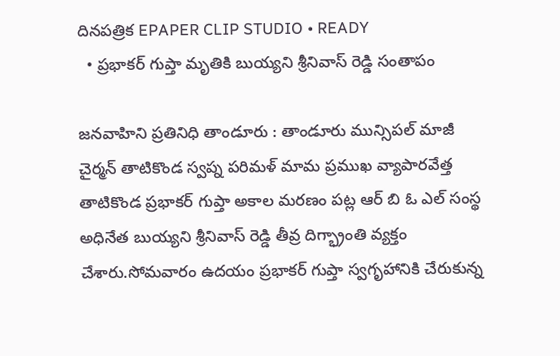దినపత్రిక EPAPER CLIP STUDIO • READY
  • ప్రభాకర్ గుప్తా మృతికి బుయ్యని శ్రీనివాస్ రెడ్డి సంతాపం

జనవాహిని ప్రతినిధి తాండూరు : తాండూరు మున్సిపల్ మాజీ చైర్మన్ తాటికొండ స్వప్న పరిమళ్ మామ ప్రముఖ వ్యాపారవేత్త తాటికొండ ప్రభాకర్ గుప్తా అకాల మరణం పట్ల ఆర్ బి ఓ ఎల్ సంస్థ అధినేత బుయ్యని శ్రీనివాస్ రెడ్డి తీవ్ర దిగ్భ్రాంతి వ్యక్తం చేశారు.సోమవారం ఉదయం ప్రభాకర్ గుప్తా స్వగృహానికి చేరుకున్న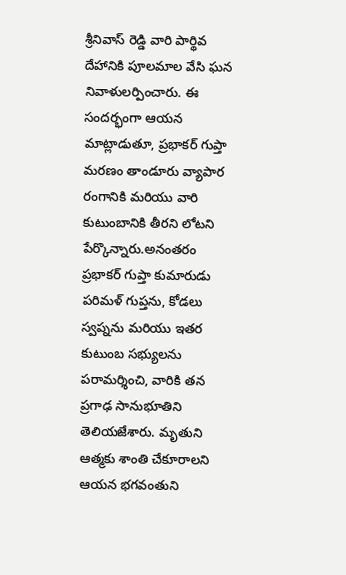శ్రీనివాస్ రెడ్డి వారి పార్థివ దేహానికి పూలమాల వేసి ఘన నివాళులర్పించారు. ఈ సందర్భంగా ఆయన మాట్లాడుతూ, ప్రభాకర్ గుప్తా మరణం తాండూరు వ్యాపార రంగానికి మరియు వారి కుటుంబానికి తీరని లోటని పేర్కొన్నారు.అనంతరం ప్రభాకర్ గుప్తా కుమారుడు పరిమళ్ గుప్తను, కోడలు స్వప్నను మరియు ఇతర కుటుంబ సభ్యులను పరామర్శించి, వారికి తన ప్రగాఢ సానుభూతిని తెలియజేశారు. మృతుని ఆత్మకు శాంతి చేకూరాలని ఆయన భగవంతుని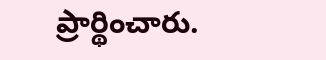ప్రార్థించారు.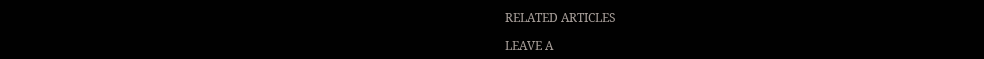RELATED ARTICLES

LEAVE A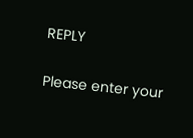REPLY

Please enter your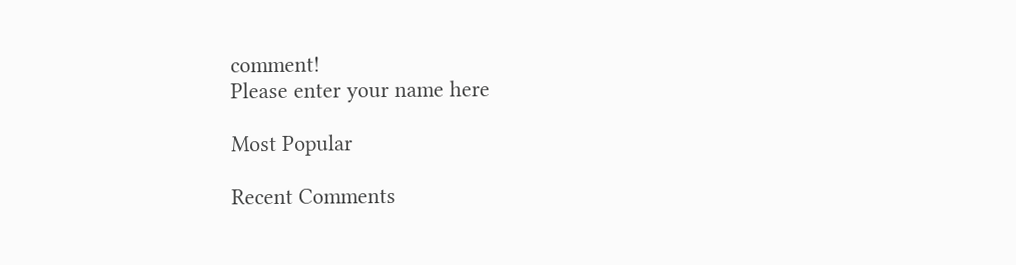comment!
Please enter your name here

Most Popular

Recent Comments